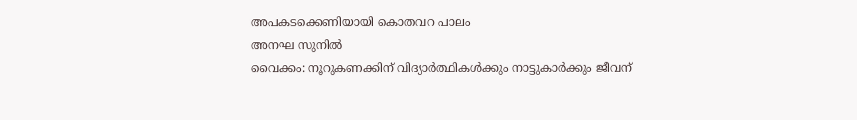അപകടക്കെണിയായി കൊതവറ പാലം
അനഘ സുനിൽ
വൈക്കം: നൂറുകണക്കിന് വിദ്യാർത്ഥികൾക്കും നാട്ടുകാർക്കും ജീവന്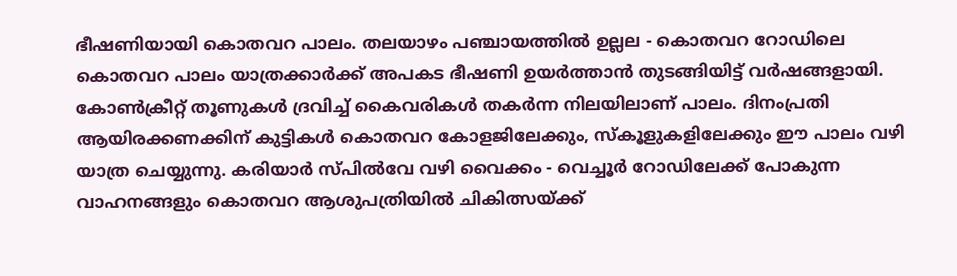ഭീഷണിയായി കൊതവറ പാലം. തലയാഴം പഞ്ചായത്തിൽ ഉല്ലല - കൊതവറ റോഡിലെ കൊതവറ പാലം യാത്രക്കാർക്ക് അപകട ഭീഷണി ഉയർത്താൻ തുടങ്ങിയിട്ട് വർഷങ്ങളായി. കോൺക്രീറ്റ് തൂണുകൾ ദ്രവിച്ച് കൈവരികൾ തകർന്ന നിലയിലാണ് പാലം. ദിനംപ്രതി ആയിരക്കണക്കിന് കുട്ടികൾ കൊതവറ കോളജിലേക്കും, സ്കൂളുകളിലേക്കും ഈ പാലം വഴി യാത്ര ചെയ്യുന്നു. കരിയാർ സ്പിൽവേ വഴി വൈക്കം - വെച്ചൂർ റോഡിലേക്ക് പോകുന്ന വാഹനങ്ങളും കൊതവറ ആശുപത്രിയിൽ ചികിത്സയ്ക്ക്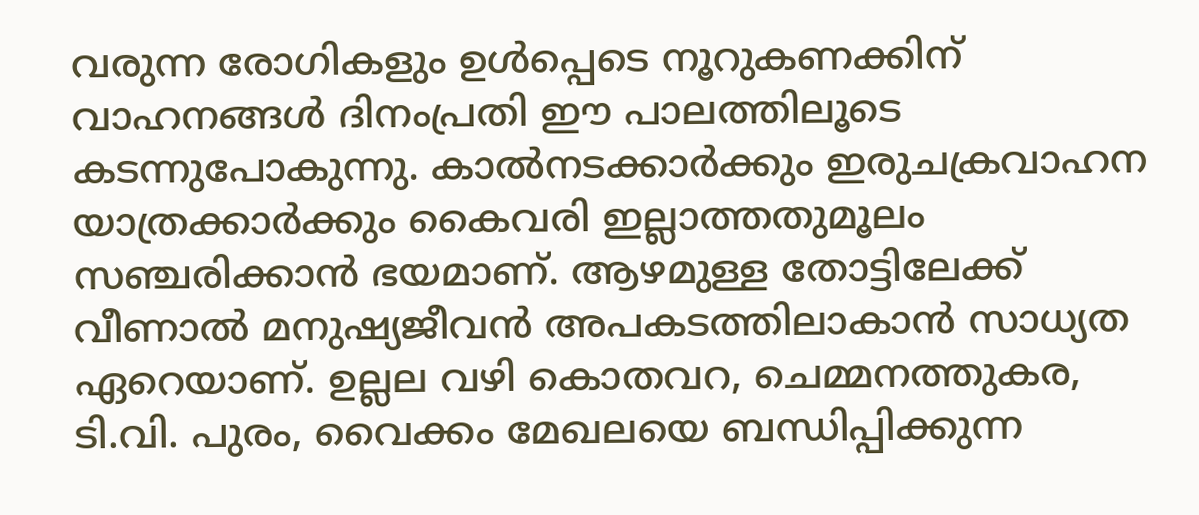വരുന്ന രോഗികളും ഉൾപ്പെടെ നൂറുകണക്കിന് വാഹനങ്ങൾ ദിനംപ്രതി ഈ പാലത്തിലൂടെ കടന്നുപോകുന്നു. കാൽനടക്കാർക്കും ഇരുചക്രവാഹന യാത്രക്കാർക്കും കൈവരി ഇല്ലാത്തതുമൂലം സഞ്ചരിക്കാൻ ഭയമാണ്. ആഴമുള്ള തോട്ടിലേക്ക് വീണാൽ മനുഷ്യജീവൻ അപകടത്തിലാകാൻ സാധ്യത ഏറെയാണ്. ഉല്ലല വഴി കൊതവറ, ചെമ്മനത്തുകര, ടി.വി. പുരം, വൈക്കം മേഖലയെ ബന്ധിപ്പിക്കുന്ന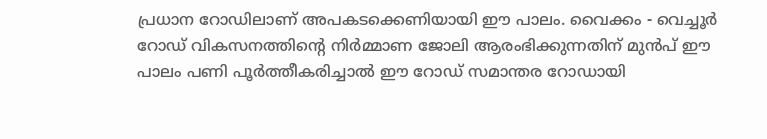പ്രധാന റോഡിലാണ് അപകടക്കെണിയായി ഈ പാലം. വൈക്കം - വെച്ചൂർ റോഡ് വികസനത്തിൻ്റെ നിർമ്മാണ ജോലി ആരംഭിക്കുന്നതിന് മുൻപ് ഈ പാലം പണി പൂർത്തീകരിച്ചാൽ ഈ റോഡ് സമാന്തര റോഡായി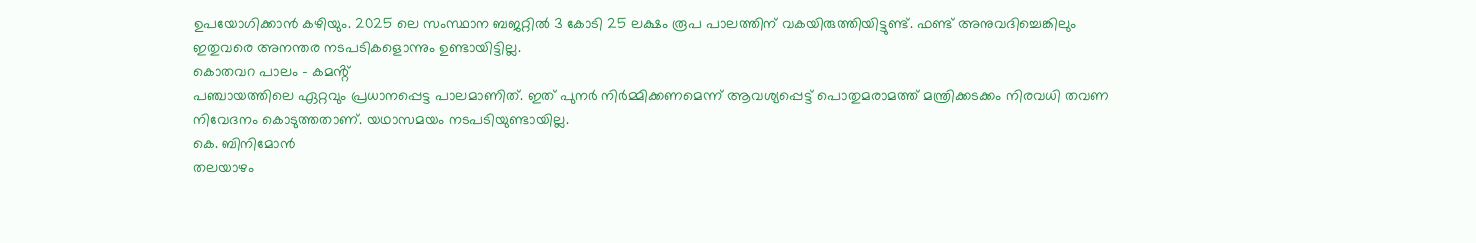ഉപയോഗിക്കാൻ കഴിയും. 2025 ലെ സംസ്ഥാന ബജറ്റിൽ 3 കോടി 25 ലക്ഷം രൂപ പാലത്തിന് വകയിരുത്തിയിട്ടുണ്ട്. ഫണ്ട് അനുവദിച്ചെങ്കിലും ഇതുവരെ അനന്തര നടപടികളൊന്നും ഉണ്ടായിട്ടില്ല.
കൊതവറ പാലം - കമൻ്റ്
പഞ്ചായത്തിലെ ഏറ്റവും പ്രധാനപ്പെട്ട പാലമാണിത്. ഇത് പുനർ നിർമ്മിക്കണമെന്ന് ആവശ്യപ്പെട്ട് പൊതുമരാമത്ത് മന്ത്രിക്കടക്കം നിരവധി തവണ നിവേദനം കൊടുത്തതാണ്. യഥാസമയം നടപടിയുണ്ടായില്ല.
കെ. ബിനിമോൻ
തലയാഴം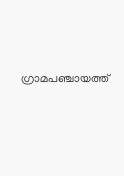ഗ്രാമപഞ്ചായത്ത്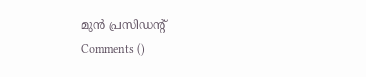മുൻ പ്രസിഡൻ്റ്
Comments ()